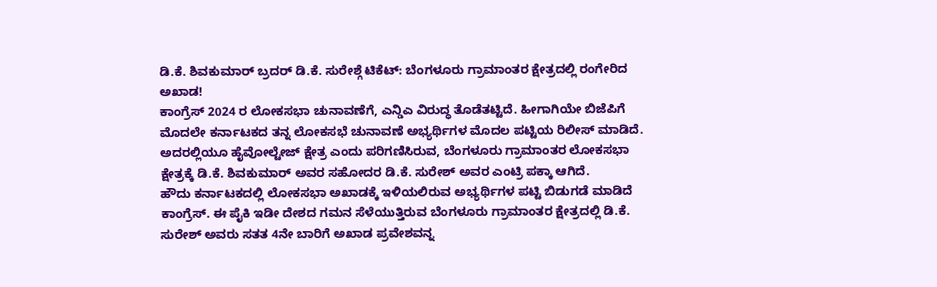ಡಿ.ಕೆ. ಶಿವಕುಮಾರ್ ಬ್ರದರ್ ಡಿ.ಕೆ. ಸುರೇಶ್ಗೆ ಟಿಕೆಟ್: ಬೆಂಗಳೂರು ಗ್ರಾಮಾಂತರ ಕ್ಷೇತ್ರದಲ್ಲಿ ರಂಗೇರಿದ ಅಖಾಡ!
ಕಾಂಗ್ರೆಸ್ 2024 ರ ಲೋಕಸಭಾ ಚುನಾವಣೆಗೆ, ಎನ್ಡಿಎ ವಿರುದ್ಧ ತೊಡೆತಟ್ಟಿದೆ. ಹೀಗಾಗಿಯೇ ಬಿಜೆಪಿಗೆ ಮೊದಲೇ ಕರ್ನಾಟಕದ ತನ್ನ ಲೋಕಸಭೆ ಚುನಾವಣೆ ಅಭ್ಯರ್ಥಿಗಳ ಮೊದಲ ಪಟ್ಟಿಯ ರಿಲೀಸ್ ಮಾಡಿದೆ. ಅದರಲ್ಲಿಯೂ ಹೈವೋಲ್ಟೇಜ್ ಕ್ಷೇತ್ರ ಎಂದು ಪರಿಗಣಿಸಿರುವ, ಬೆಂಗಳೂರು ಗ್ರಾಮಾಂತರ ಲೋಕಸಭಾ ಕ್ಷೇತ್ರಕ್ಕೆ ಡಿ.ಕೆ. ಶಿವಕುಮಾರ್ ಅವರ ಸಹೋದರ ಡಿ.ಕೆ. ಸುರೇಶ್ ಅವರ ಎಂಟ್ರಿ ಪಕ್ಕಾ ಆಗಿದೆ.
ಹೌದು ಕರ್ನಾಟಕದಲ್ಲಿ ಲೋಕಸಭಾ ಅಖಾಡಕ್ಕೆ ಇಳಿಯಲಿರುವ ಅಭ್ಯರ್ಥಿಗಳ ಪಟ್ಟಿ ಬಿಡುಗಡೆ ಮಾಡಿದೆ ಕಾಂಗ್ರೆಸ್. ಈ ಪೈಕಿ ಇಡೀ ದೇಶದ ಗಮನ ಸೆಳೆಯುತ್ತಿರುವ ಬೆಂಗಳೂರು ಗ್ರಾಮಾಂತರ ಕ್ಷೇತ್ರದಲ್ಲಿ ಡಿ.ಕೆ. ಸುರೇಶ್ ಅವರು ಸತತ 4ನೇ ಬಾರಿಗೆ ಅಖಾಡ ಪ್ರವೇಶವನ್ನ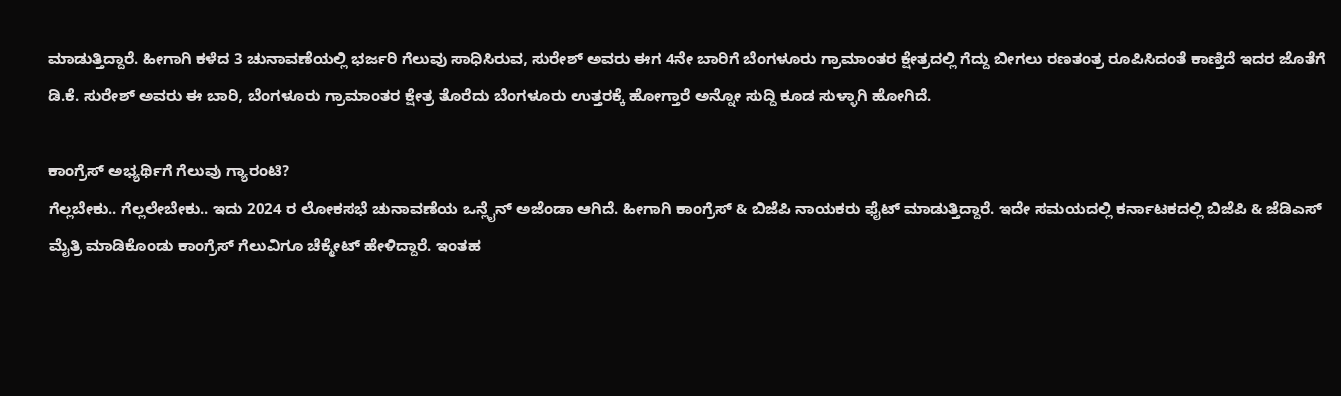ಮಾಡುತ್ತಿದ್ದಾರೆ. ಹೀಗಾಗಿ ಕಳೆದ 3 ಚುನಾವಣೆಯಲ್ಲಿ ಭರ್ಜರಿ ಗೆಲುವು ಸಾಧಿಸಿರುವ, ಸುರೇಶ್ ಅವರು ಈಗ 4ನೇ ಬಾರಿಗೆ ಬೆಂಗಳೂರು ಗ್ರಾಮಾಂತರ ಕ್ಷೇತ್ರದಲ್ಲಿ ಗೆದ್ದು ಬೀಗಲು ರಣತಂತ್ರ ರೂಪಿಸಿದಂತೆ ಕಾಣ್ತಿದೆ ಇದರ ಜೊತೆಗೆ ಡಿ.ಕೆ. ಸುರೇಶ್ ಅವರು ಈ ಬಾರಿ, ಬೆಂಗಳೂರು ಗ್ರಾಮಾಂತರ ಕ್ಷೇತ್ರ ತೊರೆದು ಬೆಂಗಳೂರು ಉತ್ತರಕ್ಕೆ ಹೋಗ್ತಾರೆ ಅನ್ನೋ ಸುದ್ದಿ ಕೂಡ ಸುಳ್ಳಾಗಿ ಹೋಗಿದೆ.

ಕಾಂಗ್ರೆಸ್ ಅಭ್ಯರ್ಥಿಗೆ ಗೆಲುವು ಗ್ಯಾರಂಟಿ?
ಗೆಲ್ಲಬೇಕು.. ಗೆಲ್ಲಲೇಬೇಕು.. ಇದು 2024 ರ ಲೋಕಸಭೆ ಚುನಾವಣೆಯ ಒನ್ಲೈನ್ ಅಜೆಂಡಾ ಆಗಿದೆ. ಹೀಗಾಗಿ ಕಾಂಗ್ರೆಸ್ & ಬಿಜೆಪಿ ನಾಯಕರು ಫೈಟ್ ಮಾಡುತ್ತಿದ್ದಾರೆ. ಇದೇ ಸಮಯದಲ್ಲಿ ಕರ್ನಾಟಕದಲ್ಲಿ ಬಿಜೆಪಿ & ಜೆಡಿಎಸ್ ಮೈತ್ರಿ ಮಾಡಿಕೊಂಡು ಕಾಂಗ್ರೆಸ್ ಗೆಲುವಿಗೂ ಚೆಕ್ಮೇಟ್ ಹೇಳಿದ್ದಾರೆ. ಇಂತಹ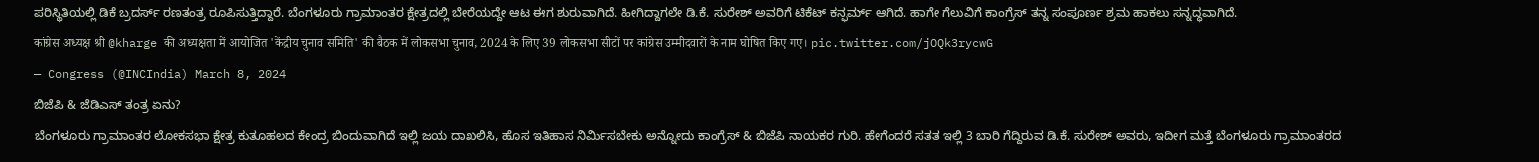ಪರಿಸ್ಥಿತಿಯಲ್ಲಿ ಡಿಕೆ ಬ್ರದರ್ಸ್ ರಣತಂತ್ರ ರೂಪಿಸುತ್ತಿದ್ದಾರೆ. ಬೆಂಗಳೂರು ಗ್ರಾಮಾಂತರ ಕ್ಷೇತ್ರದಲ್ಲಿ ಬೇರೆಯದ್ದೇ ಆಟ ಈಗ ಶುರುವಾಗಿದೆ. ಹೀಗಿದ್ದಾಗಲೇ ಡಿ.ಕೆ. ಸುರೇಶ್ ಅವರಿಗೆ ಟಿಕೆಟ್ ಕನ್ಫರ್ಮ್ ಆಗಿದೆ. ಹಾಗೇ ಗೆಲುವಿಗೆ ಕಾಂಗ್ರೆಸ್ ತನ್ನ ಸಂಪೂರ್ಣ ಶ್ರಮ ಹಾಕಲು ಸನ್ನದ್ಧವಾಗಿದೆ.
कांग्रेस अध्यक्ष श्री @kharge की अध्यक्षता में आयोजित 'केंद्रीय चुनाव समिति' की बैठक में लोकसभा चुनाव, 2024 के लिए 39 लोकसभा सीटों पर कांग्रेस उम्मीदवारों के नाम घोषित किए गए। pic.twitter.com/jOQk3rycwG
— Congress (@INCIndia) March 8, 2024
ಬಿಜೆಪಿ & ಜೆಡಿಎಸ್ ತಂತ್ರ ಏನು?
ಬೆಂಗಳೂರು ಗ್ರಾಮಾಂತರ ಲೋಕಸಭಾ ಕ್ಷೇತ್ರ ಕುತೂಹಲದ ಕೇಂದ್ರ ಬಿಂದುವಾಗಿದೆ ಇಲ್ಲಿ ಜಯ ದಾಖಲಿಸಿ, ಹೊಸ ಇತಿಹಾಸ ನಿರ್ಮಿಸಬೇಕು ಅನ್ನೋದು ಕಾಂಗ್ರೆಸ್ & ಬಿಜೆಪಿ ನಾಯಕರ ಗುರಿ. ಹೇಗೆಂದರೆ ಸತತ ಇಲ್ಲಿ 3 ಬಾರಿ ಗೆದ್ದಿರುವ ಡಿ.ಕೆ. ಸುರೇಶ್ ಅವರು, ಇದೀಗ ಮತ್ತೆ ಬೆಂಗಳೂರು ಗ್ರಾಮಾಂತರದ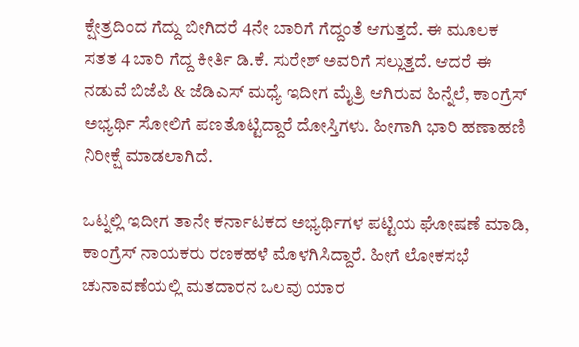ಕ್ಷೇತ್ರದಿಂದ ಗೆದ್ದು ಬೀಗಿದರೆ 4ನೇ ಬಾರಿಗೆ ಗೆದ್ದಂತೆ ಆಗುತ್ತದೆ. ಈ ಮೂಲಕ ಸತತ 4 ಬಾರಿ ಗೆದ್ದ ಕೀರ್ತಿ ಡಿ.ಕೆ. ಸುರೇಶ್ ಅವರಿಗೆ ಸಲ್ಲುತ್ತದೆ. ಆದರೆ ಈ ನಡುವೆ ಬಿಜೆಪಿ & ಜೆಡಿಎಸ್ ಮಧ್ಯೆ ಇದೀಗ ಮೈತ್ರಿ ಆಗಿರುವ ಹಿನ್ನೆಲೆ, ಕಾಂಗ್ರೆಸ್ ಅಭ್ಯರ್ಥಿ ಸೋಲಿಗೆ ಪಣತೊಟ್ಟಿದ್ದಾರೆ ದೋಸ್ತಿಗಳು. ಹೀಗಾಗಿ ಭಾರಿ ಹಣಾಹಣಿ ನಿರೀಕ್ಷೆ ಮಾಡಲಾಗಿದೆ.

ಒಟ್ನಲ್ಲಿ ಇದೀಗ ತಾನೇ ಕರ್ನಾಟಕದ ಅಭ್ಯರ್ಥಿಗಳ ಪಟ್ಟಿಯ ಘೋಷಣೆ ಮಾಡಿ, ಕಾಂಗ್ರೆಸ್ ನಾಯಕರು ರಣಕಹಳೆ ಮೊಳಗಿಸಿದ್ದಾರೆ. ಹೀಗೆ ಲೋಕಸಭೆ ಚುನಾವಣೆಯಲ್ಲಿ ಮತದಾರನ ಒಲವು ಯಾರ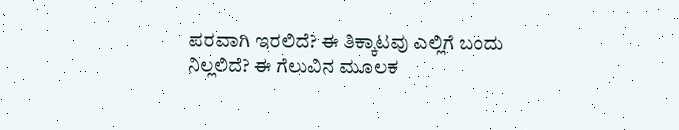ಪರವಾಗಿ ಇರಲಿದೆ? ಈ ತಿಕ್ಕಾಟವು ಎಲ್ಲಿಗೆ ಬಂದು ನಿಲ್ಲಲಿದೆ? ಈ ಗೆಲುವಿನ ಮೂಲಕ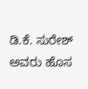ಡಿ.ಕೆ. ಸುರೇಶ್ ಅವರು ಹೊಸ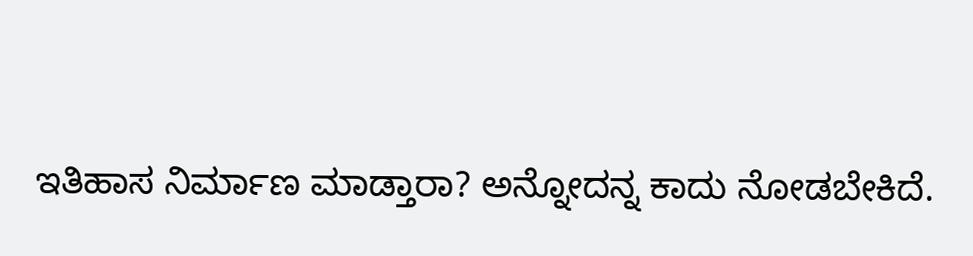ಇತಿಹಾಸ ನಿರ್ಮಾಣ ಮಾಡ್ತಾರಾ? ಅನ್ನೋದನ್ನ ಕಾದು ನೋಡಬೇಕಿದೆ.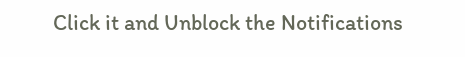Click it and Unblock the Notifications